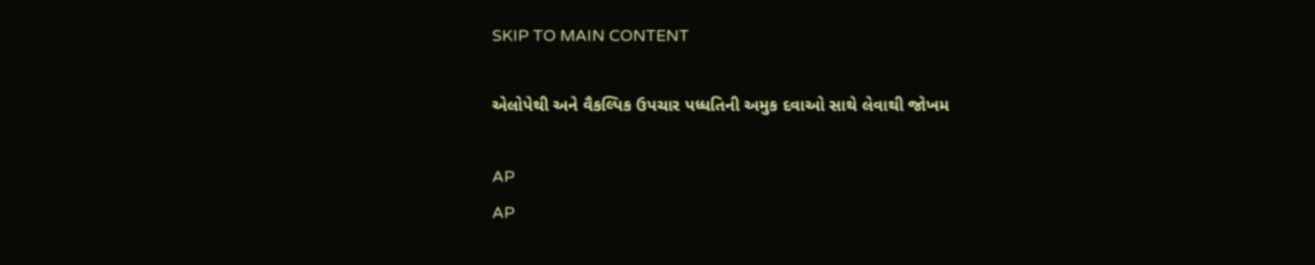SKIP TO MAIN CONTENT

એલોપેથી અને વૈકલ્પિક ઉપચાર પધ્ધતિની અમુક દવાઓ સાથે લેવાથી જોખમ

AP
AP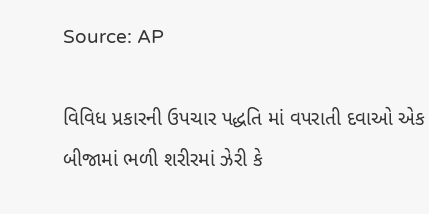Source: AP

વિવિધ પ્રકારની ઉપચાર પદ્ધતિ માં વપરાતી દવાઓ એક બીજામાં ભળી શરીરમાં ઝેરી કે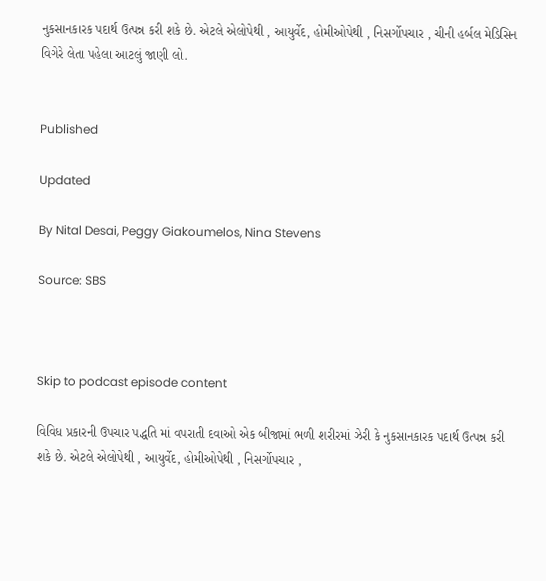નુકસાનકારક પદાર્થ ઉત્પન્ન કરી શકે છે. એટલે એલોપેથી , આયુર્વેદ, હોમીઓપેથી , નિસર્ગોપચાર , ચીની હર્બલ મેડિસિન વિગેરે લેતા પહેલા આટલું જાણી લો.


Published

Updated

By Nital Desai, Peggy Giakoumelos, Nina Stevens

Source: SBS



Skip to podcast episode content

વિવિધ પ્રકારની ઉપચાર પદ્ધતિ માં વપરાતી દવાઓ એક બીજામાં ભળી શરીરમાં ઝેરી કે નુકસાનકારક પદાર્થ ઉત્પન્ન કરી શકે છે. એટલે એલોપેથી , આયુર્વેદ, હોમીઓપેથી , નિસર્ગોપચાર ,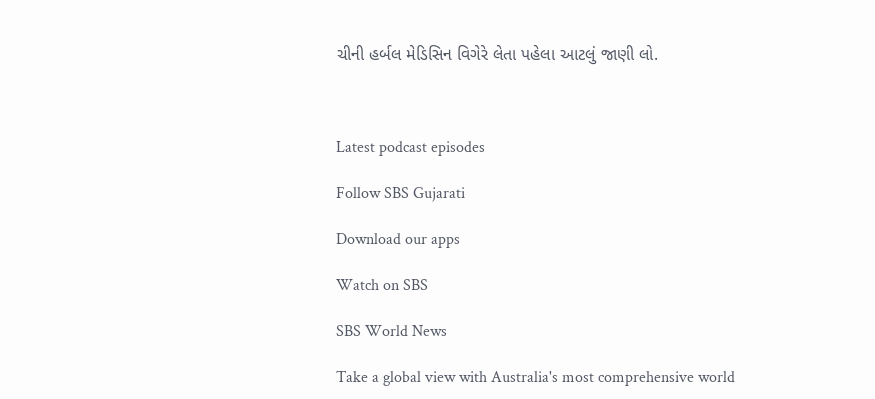ચીની હર્બલ મેડિસિન વિગેરે લેતા પહેલા આટલું જાણી લો.



Latest podcast episodes

Follow SBS Gujarati

Download our apps

Watch on SBS

SBS World News

Take a global view with Australia's most comprehensive world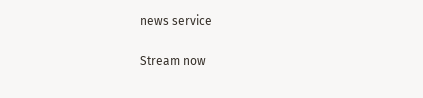news service

Stream now